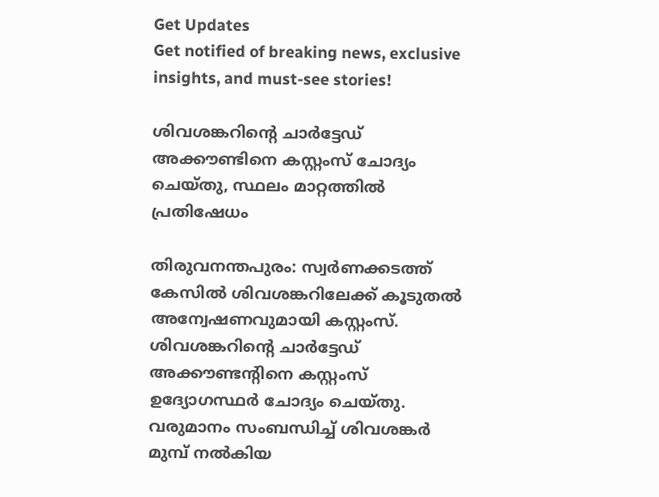Get Updates
Get notified of breaking news, exclusive insights, and must-see stories!

ശിവശങ്കറിന്റെ ചാര്‍ട്ടേഡ് അക്കൗണ്ടിനെ കസ്റ്റംസ് ചോദ്യം ചെയ്തു, സ്ഥലം മാറ്റത്തില്‍ പ്രതിഷേധം

തിരുവനന്തപുരം: സ്വര്‍ണക്കടത്ത് കേസില്‍ ശിവശങ്കറിലേക്ക് കൂടുതല്‍ അന്വേഷണവുമായി കസ്റ്റംസ്. ശിവശങ്കറിന്റെ ചാര്‍ട്ടേഡ് അക്കൗണ്ടന്റിനെ കസ്റ്റംസ് ഉദ്യോഗസ്ഥര്‍ ചോദ്യം ചെയ്തു. വരുമാനം സംബന്ധിച്ച് ശിവശങ്കര്‍ മുമ്പ് നല്‍കിയ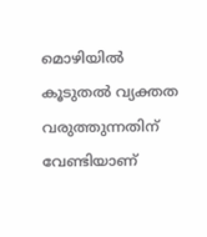മൊഴിയില്‍ കൂടുതല്‍ വ്യക്തത വരുത്തുന്നതിന് വേണ്ടിയാണ്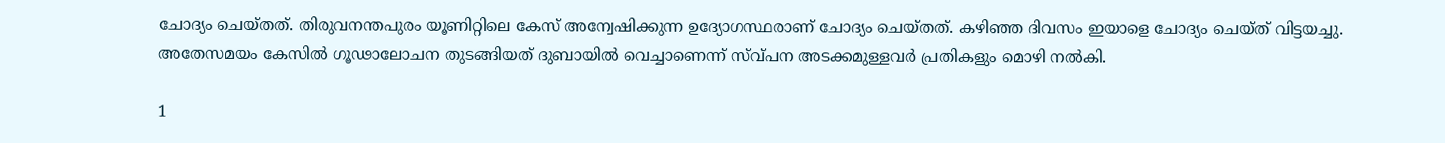ചോദ്യം ചെയ്തത്. തിരുവനന്തപുരം യൂണിറ്റിലെ കേസ് അന്വേഷിക്കുന്ന ഉദ്യോഗസ്ഥരാണ് ചോദ്യം ചെയ്തത്. കഴിഞ്ഞ ദിവസം ഇയാളെ ചോദ്യം ചെയ്ത് വിട്ടയച്ചു. അതേസമയം കേസില്‍ ഗൂഢാലോചന തുടങ്ങിയത് ദുബായില്‍ വെച്ചാണെന്ന് സ്വ്പന അടക്കമുള്ളവര്‍ പ്രതികളും മൊഴി നല്‍കി.

1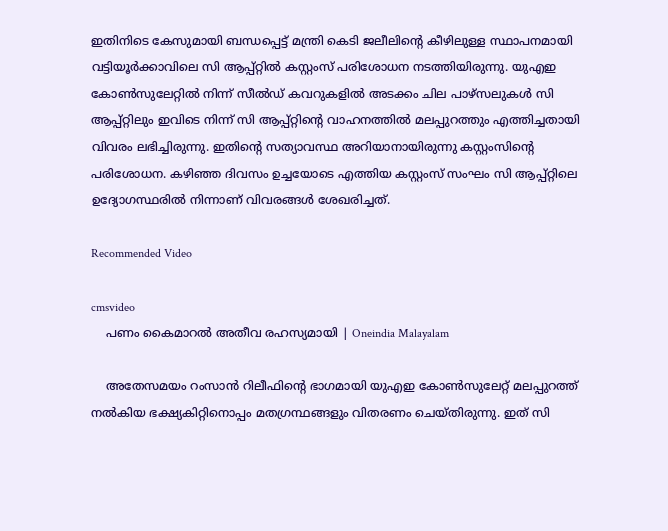ഇതിനിടെ കേസുമായി ബന്ധപ്പെട്ട് മന്ത്രി കെടി ജലീലിന്റെ കീഴിലുള്ള സ്ഥാപനമായി വട്ടിയൂര്‍ക്കാവിലെ സി ആപ്പ്റ്റില്‍ കസ്റ്റംസ് പരിശോധന നടത്തിയിരുന്നു. യുഎഇ കോണ്‍സുലേറ്റില്‍ നിന്ന് സീല്‍ഡ് കവറുകളില്‍ അടക്കം ചില പാഴ്‌സലുകള്‍ സി ആപ്പ്റ്റിലും ഇവിടെ നിന്ന് സി ആപ്പ്റ്റിന്റെ വാഹനത്തില്‍ മലപ്പുറത്തും എത്തിച്ചതായി വിവരം ലഭിച്ചിരുന്നു. ഇതിന്റെ സത്യാവസ്ഥ അറിയാനായിരുന്നു കസ്റ്റംസിന്റെ പരിശോധന. കഴിഞ്ഞ ദിവസം ഉച്ചയോടെ എത്തിയ കസ്റ്റംസ് സംഘം സി ആപ്പ്റ്റിലെ ഉദ്യോഗസ്ഥരില്‍ നിന്നാണ് വിവരങ്ങള്‍ ശേഖരിച്ചത്.

Recommended Video

cmsvideo
    പണം കൈമാറല്‍ അതീവ രഹസ്യമായി | Oneindia Malayalam

    അതേസമയം റംസാന്‍ റിലീഫിന്റെ ഭാഗമായി യുഎഇ കോണ്‍സുലേറ്റ് മലപ്പുറത്ത് നല്‍കിയ ഭക്ഷ്യകിറ്റിനൊപ്പം മതഗ്രന്ഥങ്ങളും വിതരണം ചെയ്തിരുന്നു. ഇത് സി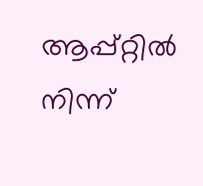ആപ്പ്റ്റില്‍ നിന്ന്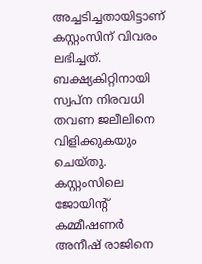അച്ചടിച്ചതായിട്ടാണ് കസ്റ്റംസിന് വിവരം ലഭിച്ചത്. ബക്ഷ്യകിറ്റിനായി സ്വപ്‌ന നിരവധി തവണ ജലീലിനെ വിളിക്കുകയും ചെയ്തു. കസ്റ്റംസിലെ ജോയിന്റ് കമ്മീഷണര്‍ അനീഷ് രാജിനെ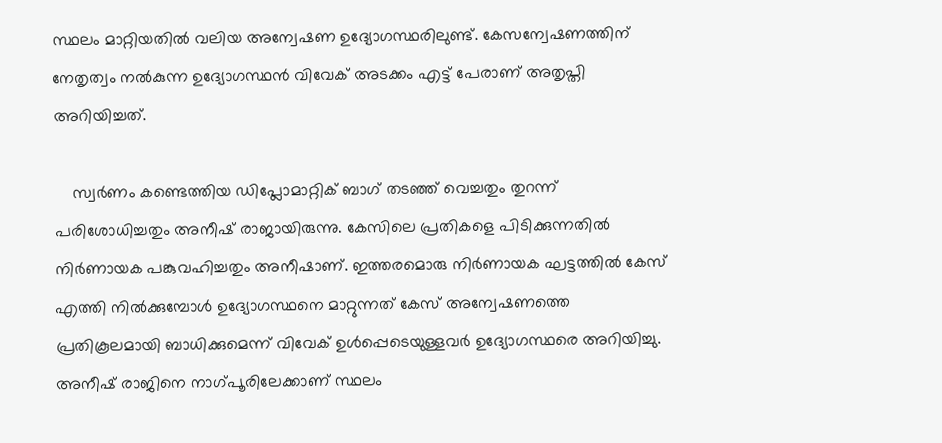സ്ഥലം മാറ്റിയതില്‍ വലിയ അന്വേഷണ ഉദ്യോഗസ്ഥരിലുണ്ട്. കേസന്വേഷണത്തിന് നേതൃത്വം നല്‍കുന്ന ഉദ്യോഗസ്ഥന്‍ വിവേക് അടക്കം എട്ട് പേരാണ് അതൃപ്തി അറിയിച്ചത്.

    സ്വര്‍ണം കണ്ടെത്തിയ ഡിപ്ലോമാറ്റിക് ബാഗ് തടഞ്ഞ് വെച്ചതും തുറന്ന് പരിശോധിച്ചതും അനീഷ് രാജായിരുന്നു. കേസിലെ പ്രതികളെ പിടിക്കുന്നതില്‍ നിര്‍ണായക പങ്കുവഹിച്ചതും അനീഷാണ്. ഇത്തരമൊരു നിര്‍ണായക ഘട്ടത്തില്‍ കേസ് എത്തി നില്‍ക്കുമ്പോള്‍ ഉദ്യോഗസ്ഥനെ മാറ്റുന്നത് കേസ് അന്വേഷണത്തെ പ്രതികൂലമായി ബാധിക്കുമെന്ന് വിവേക് ഉള്‍പ്പെടെയുള്ളവര്‍ ഉദ്യോഗസ്ഥരെ അറിയിച്ചു. അനീഷ് രാജിനെ നാഗ്പൂരിലേക്കാണ് സ്ഥലം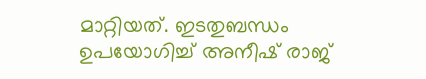മാറ്റിയത്. ഇടതുബന്ധം ഉപയോഗിച്ച് അനീഷ് രാജ്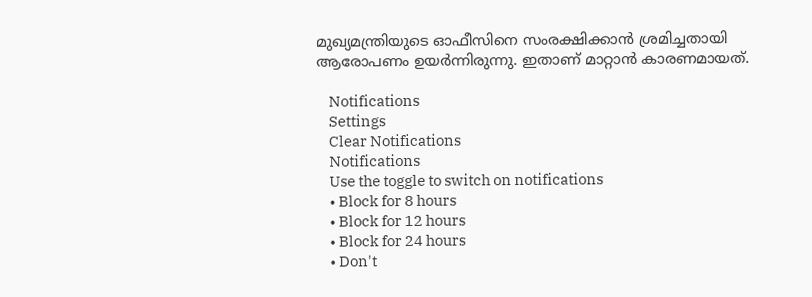മുഖ്യമന്ത്രിയുടെ ഓഫീസിനെ സംരക്ഷിക്കാന്‍ ശ്രമിച്ചതായി ആരോപണം ഉയര്‍ന്നിരുന്നു. ഇതാണ് മാറ്റാന്‍ കാരണമായത്.

    Notifications
    Settings
    Clear Notifications
    Notifications
    Use the toggle to switch on notifications
    • Block for 8 hours
    • Block for 12 hours
    • Block for 24 hours
    • Don't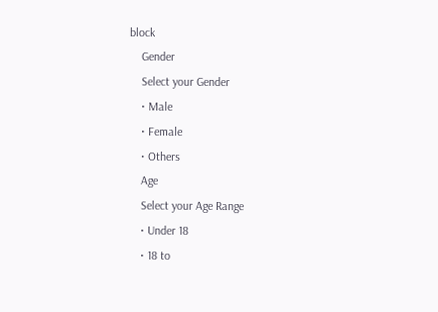block
    Gender
    Select your Gender
    • Male
    • Female
    • Others
    Age
    Select your Age Range
    • Under 18
    • 18 to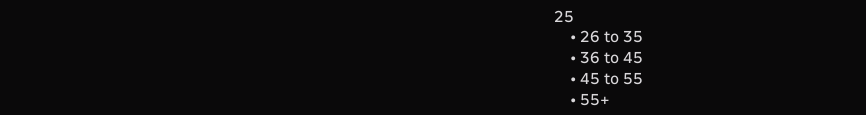25
    • 26 to 35
    • 36 to 45
    • 45 to 55
    • 55+